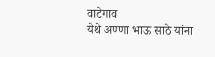वाटेगाव
येथे अण्णा भाऊ साठे यांना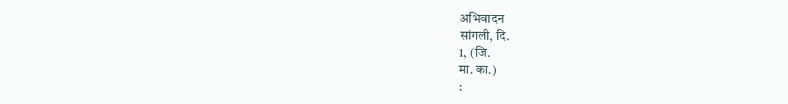अभिवादन
सांगली, दि.
1, (जि.
मा. का.)
: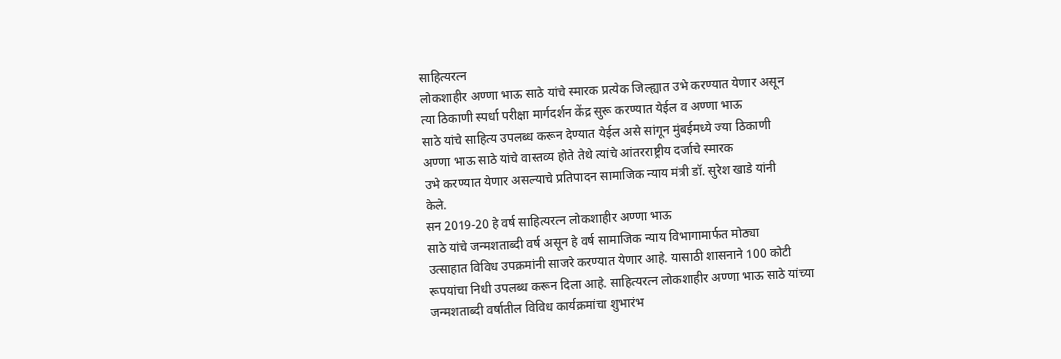साहित्यरत्न
लोकशाहीर अण्णा भाऊ साठे यांचे स्मारक प्रत्येक जिल्ह्यात उभे करण्यात येणार असून
त्या ठिकाणी स्पर्धा परीक्षा मार्गदर्शन केंद्र सुरू करण्यात येईल व अण्णा भाऊ
साठे यांचे साहित्य उपलब्ध करून देण्यात येईल असे सांगून मुंबईमध्ये ज्या ठिकाणी
अण्णा भाऊ साठे यांचे वास्तव्य होते तेथे त्यांचे आंतरराष्ट्रीय दर्जाचे स्मारक
उभे करण्यात येणार असल्याचे प्रतिपादन सामाजिक न्याय मंत्री डॉ. सुरेश खाडे यांनी
केले.
सन 2019-20 हे वर्ष साहित्यरत्न लोकशाहीर अण्णा भाऊ
साठे यांचे जन्मशताब्दी वर्ष असून हे वर्ष सामाजिक न्याय विभागामार्फत मोठ्या
उत्साहात विविध उपक्रमांनी साजरे करण्यात येणार आहे. यासाठी शासनाने 100 कोटी
रूपयांचा निधी उपलब्ध करून दिला आहे. साहित्यरत्न लोकशाहीर अण्णा भाऊ साठे यांच्या
जन्मशताब्दी वर्षातील विविध कार्यक्रमांचा शुभारंभ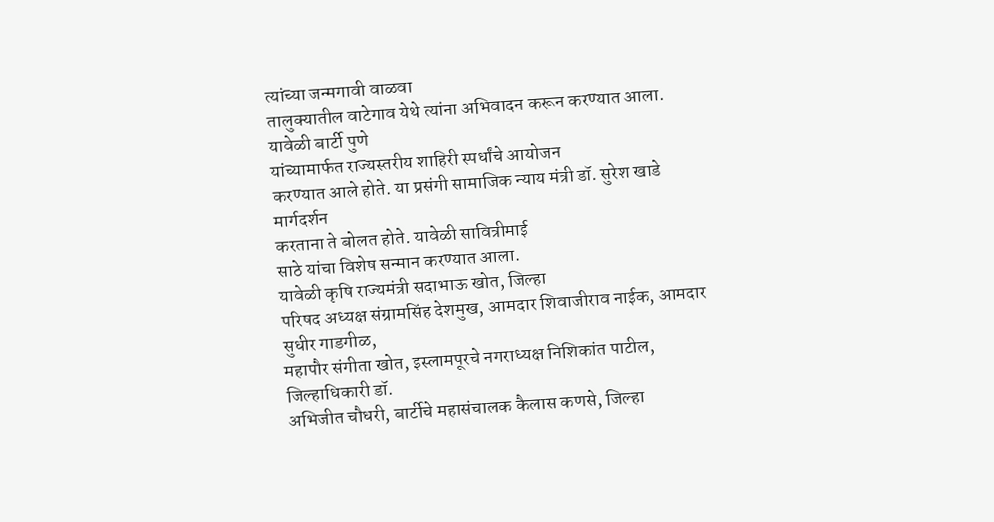त्यांच्या जन्मगावी वाळवा
तालुक्यातील वाटेगाव येथे त्यांना अभिवादन करून करण्यात आला. यावेळी बार्टी पुणे
यांच्यामार्फत राज्यस्तरीय शाहिरी स्पर्धांचे आयोजन
करण्यात आले होते. या प्रसंगी सामाजिक न्याय मंत्री डॉ. सुरेश खाडे मार्गदर्शन
करताना ते बोलत होते. यावेळी सावित्रीमाई
साठे यांचा विशेष सन्मान करण्यात आला.
यावेळी कृषि राज्यमंत्री सदाभाऊ खोत, जिल्हा
परिषद अध्यक्ष संग्रामसिंह देशमुख, आमदार शिवाजीराव नाईक, आमदार सुधीर गाडगीळ,
महापौर संगीता खोत, इस्लामपूरचे नगराध्यक्ष निशिकांत पाटील, जिल्हाधिकारी डॉ.
अभिजीत चौधरी, बार्टीचे महासंचालक कैलास कणसे, जिल्हा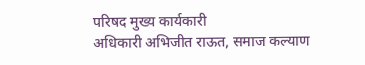परिषद मुख्य कार्यकारी
अधिकारी अभिजीत राऊत, समाज कल्याण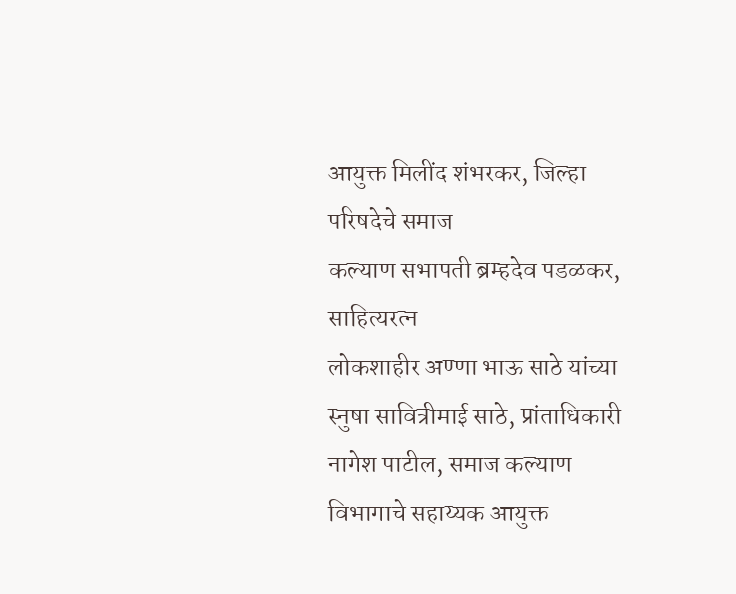आयुक्त मिलींद शंभरकर, जिल्हा परिषदेचे समाज
कल्याण सभापती ब्रम्हदेव पडळकर, साहित्यरत्न
लोकशाहीर अण्णा भाऊ साठे यांच्या स्नुषा सावित्रीमाई साठे, प्रांताधिकारी
नागेश पाटील, समाज कल्याण विभागाचे सहाय्यक आयुक्त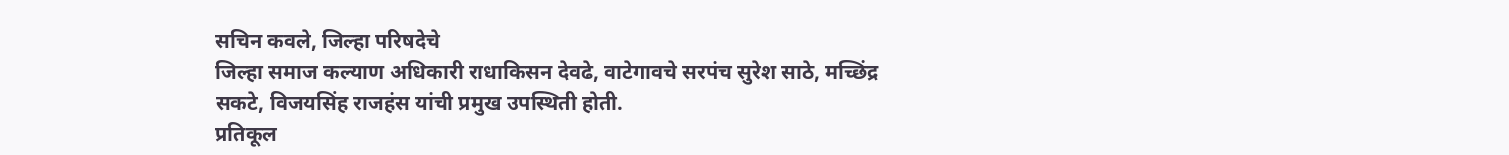सचिन कवले, जिल्हा परिषदेचे
जिल्हा समाज कल्याण अधिकारी राधाकिसन देवढे, वाटेगावचे सरपंच सुरेश साठे, मच्छिंद्र
सकटे, विजयसिंह राजहंस यांची प्रमुख उपस्थिती होती.
प्रतिकूल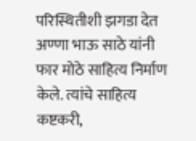परिस्थितीशी झगडा देत अण्णा भाऊ साठे यांनी
फार मोठे साहित्य निर्माण केले. त्यांचे साहित्य कष्टकरी,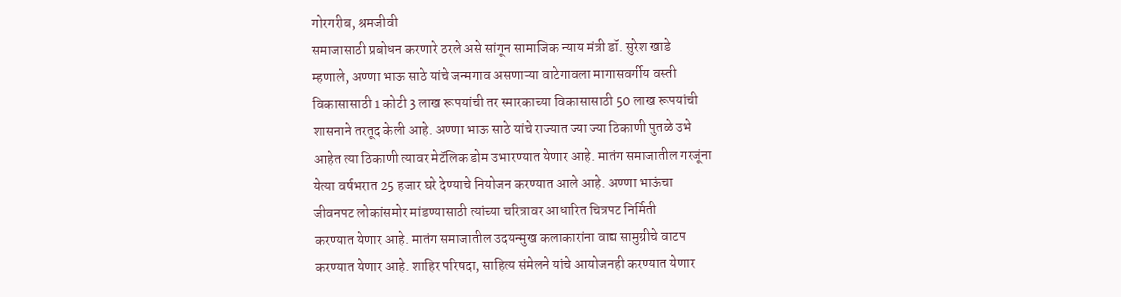गोरगरीब, श्रमजीवी
समाजासाठी प्रबोधन करणारे ठरले असे सांगून सामाजिक न्याय मंत्री डॉ. सुरेश खाडे
म्हणाले, अण्णा भाऊ साठे यांचे जन्मगाव असणाऱ्या वाटेगावला मागासवर्गीय वस्ती
विकासासाठी 1 कोटी 3 लाख रूपयांची तर स्मारकाच्या विकासासाठी 50 लाख रूपयांची
शासनाने तरतूद केली आहे. अण्णा भाऊ साठे यांचे राज्यात ज्या ज्या ठिकाणी पुतळे उभे
आहेत त्या ठिकाणी त्यावर मेटॅलिक डोम उभारण्यात येणार आहे. मातंग समाजातील गरजूंना
येत्या वर्षभरात 25 हजार घरे देण्याचे नियोजन करण्यात आले आहे. अण्णा भाऊंचा
जीवनपट लोकांसमोर मांडण्यासाठी त्यांच्या चरित्रावर आधारित चित्रपट निर्मिती
करण्यात येणार आहे. मातंग समाजातील उदयन्मुख कलाकारांना वाद्य सामुग्रीचे वाटप
करण्यात येणार आहे. शाहिर परिषदा, साहित्य संमेलने यांचे आयोजनही करण्यात येणार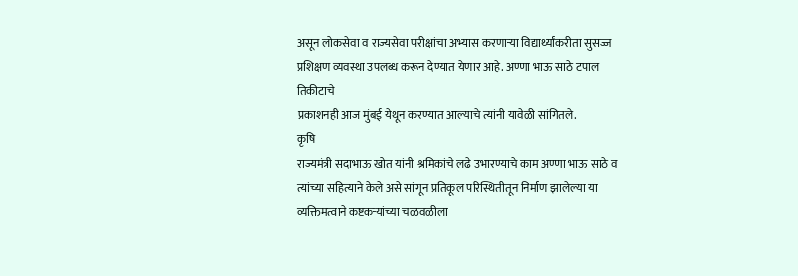असून लोकसेवा व राज्यसेवा परीक्षांचा अभ्यास करणाऱ्या विद्यार्थ्यांकरीता सुसज्ज
प्रशिक्षण व्यवस्था उपलब्ध करून देण्यात येणार आहे. अण्णा भाऊ साठे टपाल तिकीटाचे
प्रकाशनही आज मुंबई येथून करण्यात आल्याचे त्यांनी यावेळी सांगितले.
कृषि
राज्यमंत्री सदाभाऊ खोत यांनी श्रमिकांचे लढे उभारण्याचे काम अण्णा भाऊ साठे व
त्यांच्या सहित्याने केले असे सांगून प्रतिकूल परिस्थितीतून निर्माण झालेल्या या
व्यक्तिमत्वाने कष्टकऱ्यांच्या चळवळीला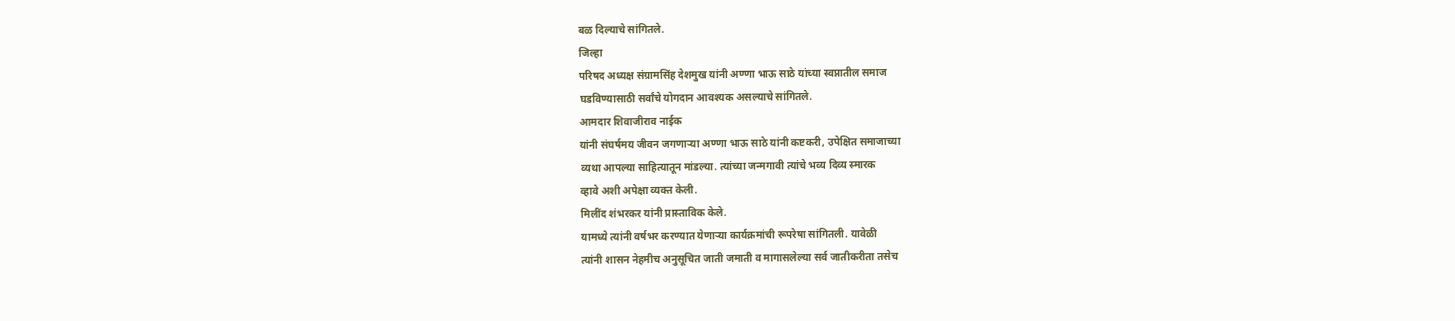बळ दिल्याचे सांगितले.
जिल्हा
परिषद अध्यक्ष संग्रामसिंह देशमुख यांनी अण्णा भाऊ साठे यांच्या स्वप्नातील समाज
घडविण्यासाठी सर्वांचे योगदान आवश्यक असल्याचे सांगितले.
आमदार शिवाजीराव नाईक
यांनी संघर्षमय जीवन जगणाऱ्या अण्णा भाऊ साठे यांनी कष्टकरी, उपेक्षित समाजाच्या
व्यथा आपल्या साहित्यातून मांडल्या. त्यांच्या जन्मगावी त्यांचे भव्य दिव्य स्मारक
व्हावे अशी अपेक्षा व्यक्त केली.
मिलींद शंभरकर यांनी प्रास्ताविक केले.
यामध्ये त्यांनी वर्षभर करण्यात येणाऱ्या कार्यक्रमांची रूपरेषा सांगितली. यावेळी
त्यांनी शासन नेहमीच अनुसूचित जाती जमाती व मागासलेल्या सर्व जातीकरीता तसेच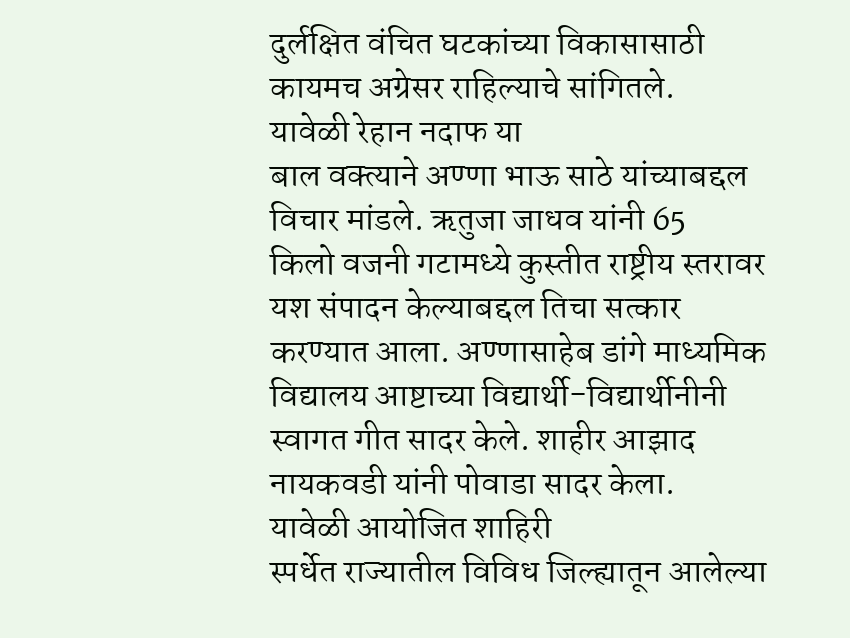दुर्लक्षित वंचित घटकांच्या विकासासाठी कायमच अग्रेसर राहिल्याचे सांगितले.
यावेळी रेहान नदाफ या
बाल वक्त्याने अण्णा भाऊ साठे यांच्याबद्दल विचार मांडले. ऋतुजा जाधव यांनी 65
किलो वजनी गटामध्ये कुस्तीत राष्ट्रीय स्तरावर यश संपादन केल्याबद्दल तिचा सत्कार
करण्यात आला. अण्णासाहेब डांगे माध्यमिक विद्यालय आष्टाच्या विद्यार्थी-विद्यार्थीनीनी
स्वागत गीत सादर केले. शाहीर आझाद नायकवडी यांनी पोवाडा सादर केला.
यावेळी आयोजित शाहिरी
स्पर्धेत राज्यातील विविध जिल्ह्यातून आलेल्या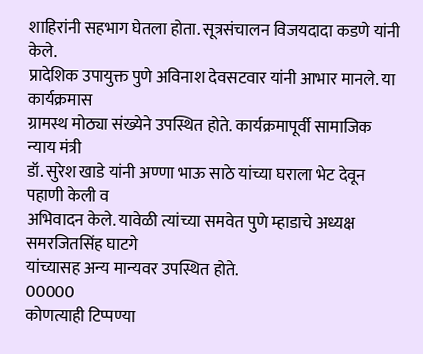शाहिरांनी सहभाग घेतला होता. सूत्रसंचालन विजयदादा कडणे यांनी केले.
प्रादेशिक उपायुक्त पुणे अविनाश देवसटवार यांनी आभार मानले. या कार्यक्रमास
ग्रामस्थ मोठ्या संख्येने उपस्थित होते. कार्यक्रमापूर्वी सामाजिक न्याय मंत्री
डॉ. सुरेश खाडे यांनी अण्णा भाऊ साठे यांच्या घराला भेट देवून पहाणी केली व
अभिवादन केले. यावेळी त्यांच्या समवेत पुणे म्हाडाचे अध्यक्ष समरजितसिंह घाटगे
यांच्यासह अन्य मान्यवर उपस्थित होते.
00000
कोणत्याही टिप्पण्या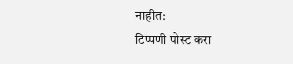नाहीत:
टिप्पणी पोस्ट करा